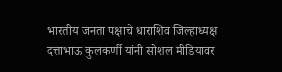भारतीय जनता पक्षाचे धाराशिव जिल्हाध्यक्ष दत्ताभाऊ कुलकर्णी यांनी सोशल मीडियावर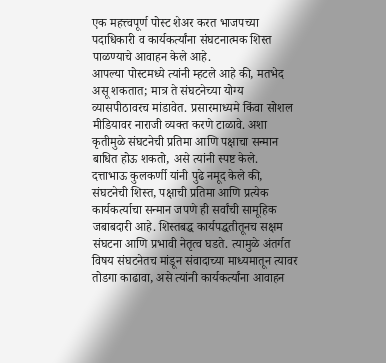एक महत्त्वपूर्ण पोस्ट शेअर करत भाजपच्या पदाधिकारी व कार्यकर्त्यांना संघटनात्मक शिस्त पाळण्याचे आवाहन केले आहे.
आपल्या पोस्टमध्ये त्यांनी म्हटले आहे की, मतभेद असू शकतात; मात्र ते संघटनेच्या योग्य व्यासपीठावरच मांडावेत. प्रसारमाध्यमे किंवा सोशल मीडियावर नाराजी व्यक्त करणे टाळावे. अशा कृतीमुळे संघटनेची प्रतिमा आणि पक्षाचा सन्मान बाधित होऊ शकतो, असे त्यांनी स्पष्ट केले.
दत्ताभाऊ कुलकर्णी यांनी पुढे नमूद केले की, संघटनेची शिस्त, पक्षाची प्रतिमा आणि प्रत्येक कार्यकर्त्याचा सन्मान जपणे ही सर्वांची सामूहिक जबाबदारी आहे. शिस्तबद्ध कार्यपद्धतीतूनच सक्षम संघटना आणि प्रभावी नेतृत्व घडते. त्यामुळे अंतर्गत विषय संघटनेतच मांडून संवादाच्या माध्यमातून त्यावर तोडगा काढावा, असे त्यांनी कार्यकर्त्यांना आवाहन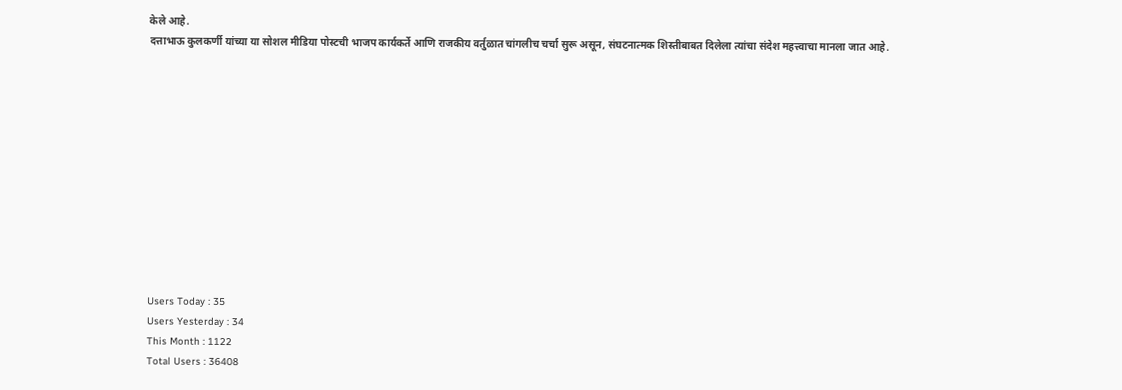केले आहे.
दत्ताभाऊ कुलकर्णी यांच्या या सोशल मीडिया पोस्टची भाजप कार्यकर्ते आणि राजकीय वर्तुळात चांगलीच चर्चा सुरू असून, संघटनात्मक शिस्तीबाबत दिलेला त्यांचा संदेश महत्त्वाचा मानला जात आहे.












Users Today : 35
Users Yesterday : 34
This Month : 1122
Total Users : 36408